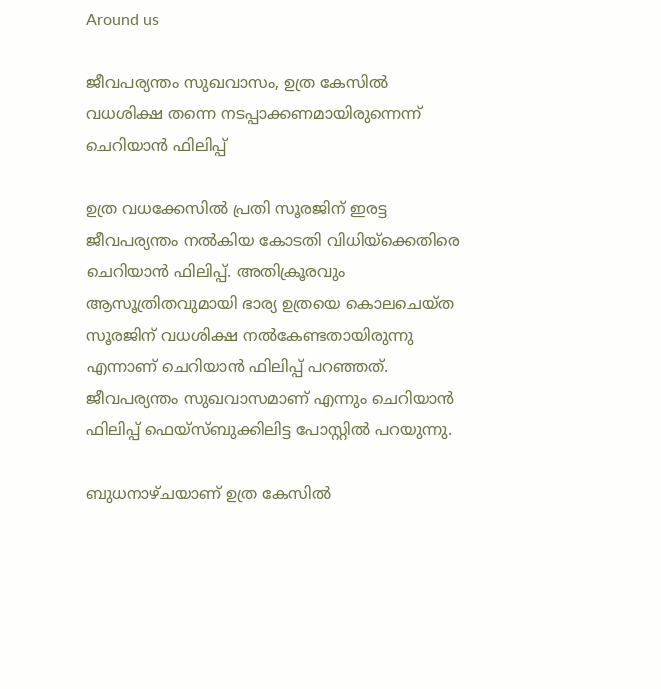Around us

ജീവപര്യന്തം സുഖവാസം, ഉത്ര കേസില്‍ വധശിക്ഷ തന്നെ നടപ്പാക്കണമായിരുന്നെന്ന് ചെറിയാന്‍ ഫിലിപ്പ്

ഉത്ര വധക്കേസില്‍ പ്രതി സൂരജിന് ഇരട്ട ജീവപര്യന്തം നല്‍കിയ കോടതി വിധിയ്‌ക്കെതിരെ ചെറിയാന്‍ ഫിലിപ്പ്. അതിക്രൂരവും ആസൂത്രിതവുമായി ഭാര്യ ഉത്രയെ കൊലചെയ്ത സൂരജിന് വധശിക്ഷ നല്‍കേണ്ടതായിരുന്നു എന്നാണ് ചെറിയാന്‍ ഫിലിപ്പ് പറഞ്ഞത്. ജീവപര്യന്തം സുഖവാസമാണ് എന്നും ചെറിയാന്‍ ഫിലിപ്പ് ഫെയ്‌സ്ബുക്കിലിട്ട പോസ്റ്റില്‍ പറയുന്നു.

ബുധനാഴ്ചയാണ് ഉത്ര കേസില്‍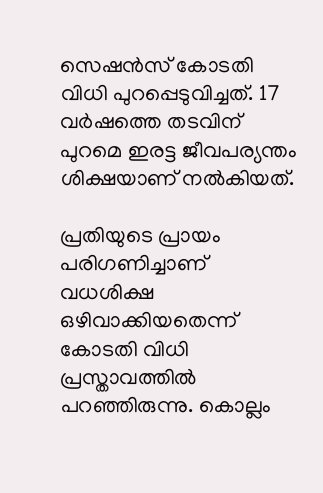സെഷന്‍സ് കോടതി വിധി പുറപ്പെടുവിച്ചത്. 17 വര്‍ഷത്തെ തടവിന് പുറമെ ഇരട്ട ജീവപര്യന്തം ശിക്ഷയാണ് നല്‍കിയത്.

പ്രതിയുടെ പ്രായം പരിഗണിച്ചാണ് വധശിക്ഷ ഒഴിവാക്കിയതെന്ന് കോടതി വിധി പ്രസ്താവത്തില്‍ പറഞ്ഞിരുന്നു. കൊല്ലം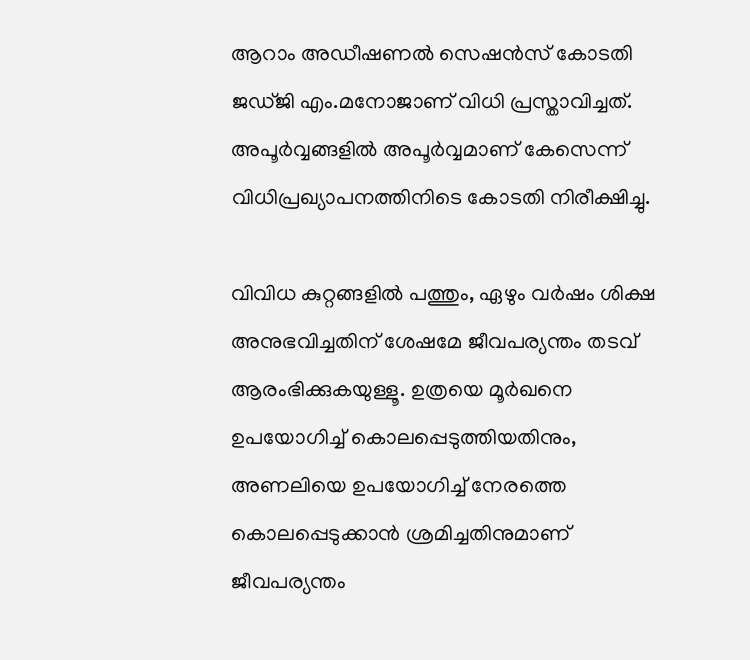ആറാം അഡീഷണല്‍ സെഷന്‍സ് കോടതി ജഡ്ജി എം.മനോജാണ് വിധി പ്രസ്താവിച്ചത്. അപൂര്‍വ്വങ്ങളില്‍ അപൂര്‍വ്വമാണ് കേസെന്ന് വിധിപ്രഖ്യാപനത്തിനിടെ കോടതി നിരീക്ഷിച്ചു.

വിവിധ കുറ്റങ്ങളില്‍ പത്തും, ഏഴും വര്‍ഷം ശിക്ഷ അനുഭവിച്ചതിന് ശേഷമേ ജീവപര്യന്തം തടവ് ആരംഭിക്കുകയുള്ളൂ. ഉത്രയെ മൂര്‍ഖനെ ഉപയോഗിച്ച് കൊലപ്പെടുത്തിയതിനും, അണലിയെ ഉപയോഗിച്ച് നേരത്തെ കൊലപ്പെടുക്കാന്‍ ശ്രമിച്ചതിനുമാണ് ജീവപര്യന്തം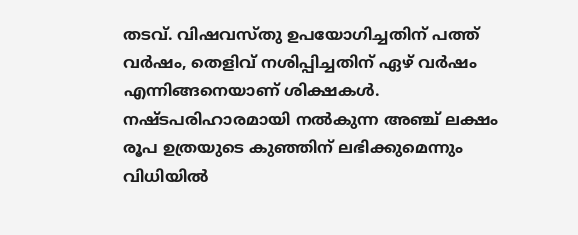തടവ്. വിഷവസ്തു ഉപയോഗിച്ചതിന് പത്ത് വര്‍ഷം, തെളിവ് നശിപ്പിച്ചതിന് ഏഴ് വര്‍ഷം എന്നിങ്ങനെയാണ് ശിക്ഷകള്‍. നഷ്ടപരിഹാരമായി നല്‍കുന്ന അഞ്ച് ലക്ഷം രൂപ ഉത്രയുടെ കുഞ്ഞിന് ലഭിക്കുമെന്നും വിധിയില്‍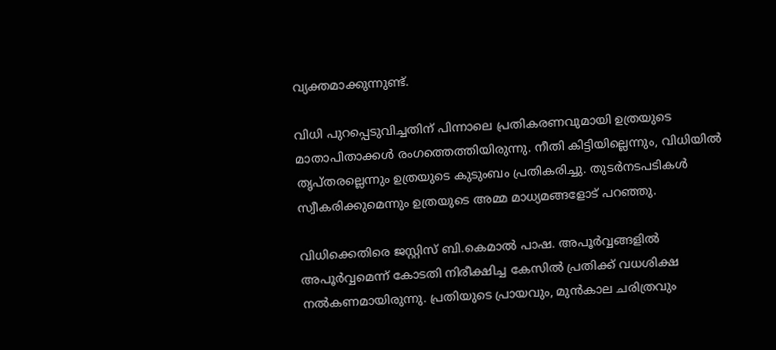വ്യക്തമാക്കുന്നുണ്ട്.

വിധി പുറപ്പെടുവിച്ചതിന് പിന്നാലെ പ്രതികരണവുമായി ഉത്രയുടെ മാതാപിതാക്കള്‍ രംഗത്തെത്തിയിരുന്നു. നീതി കിട്ടിയില്ലെന്നും, വിധിയില്‍ തൃപ്തരല്ലെന്നും ഉത്രയുടെ കുടുംബം പ്രതികരിച്ചു. തുടര്‍നടപടികള്‍ സ്വീകരിക്കുമെന്നും ഉത്രയുടെ അമ്മ മാധ്യമങ്ങളോട് പറഞ്ഞു.

വിധിക്കെതിരെ ജസ്റ്റിസ് ബി.കെമാല്‍ പാഷ. അപൂര്‍വ്വങ്ങളില്‍ അപൂര്‍വ്വമെന്ന് കോടതി നിരീക്ഷിച്ച കേസില്‍ പ്രതിക്ക് വധശിക്ഷ നല്‍കണമായിരുന്നു. പ്രതിയുടെ പ്രായവും, മുന്‍കാല ചരിത്രവും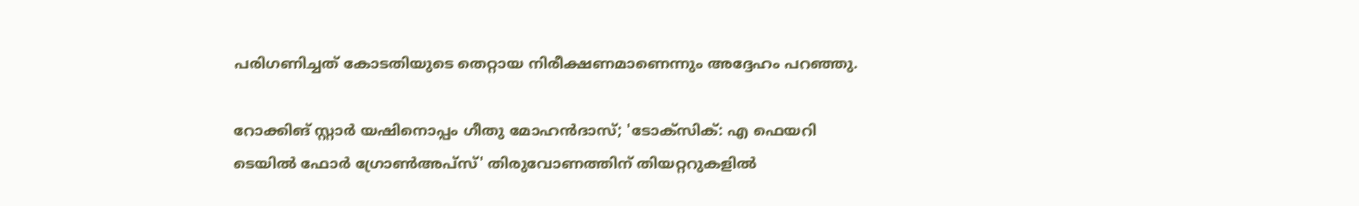പരിഗണിച്ചത് കോടതിയുടെ തെറ്റായ നിരീക്ഷണമാണെന്നും അദ്ദേഹം പറഞ്ഞു.

റോക്കിങ് സ്റ്റാര്‍ യഷിനൊപ്പം ഗീതു മോഹന്‍ദാസ്; 'ടോക്‌സിക്: എ ഫെയറി ടെയില്‍ ഫോര്‍ ഗ്രോണ്‍അപ്‌സ്' തിരുവോണത്തിന് തിയറ്ററുകളില്‍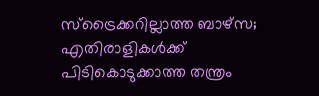സ്ട്രൈക്കറില്ലാത്ത ബാഴ്‌സ; എതിരാളികൾക്ക് പിടികൊടുക്കാത്ത തന്ത്രം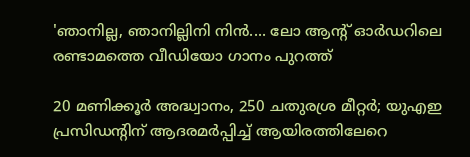'ഞാനില്ല, ഞാനില്ലിനി നിന്‍.... ലോ ആന്റ് ഓര്‍ഡറിലെ രണ്ടാമത്തെ വീഡിയോ ഗാനം പുറത്ത്

20 മണിക്കൂർ അദ്ധ്വാനം, 250 ചതുരശ്ര മീറ്റർ; യുഎഇ പ്രസിഡന്‍റിന് ആദരമർപ്പിച്ച് ആയിരത്തിലേറെ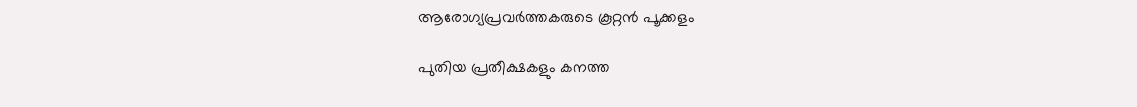ആരോഗ്യപ്രവർത്തകരുടെ കൂറ്റൻ പൂക്കളം

പുതിയ പ്രതീക്ഷകളും കനത്ത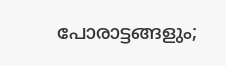പോരാട്ടങ്ങളും;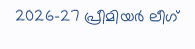2026-27 പ്രീമിയർ ലീഗ്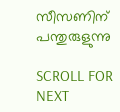സീസണിന് പന്തുരുളുന്നു

SCROLL FOR NEXT